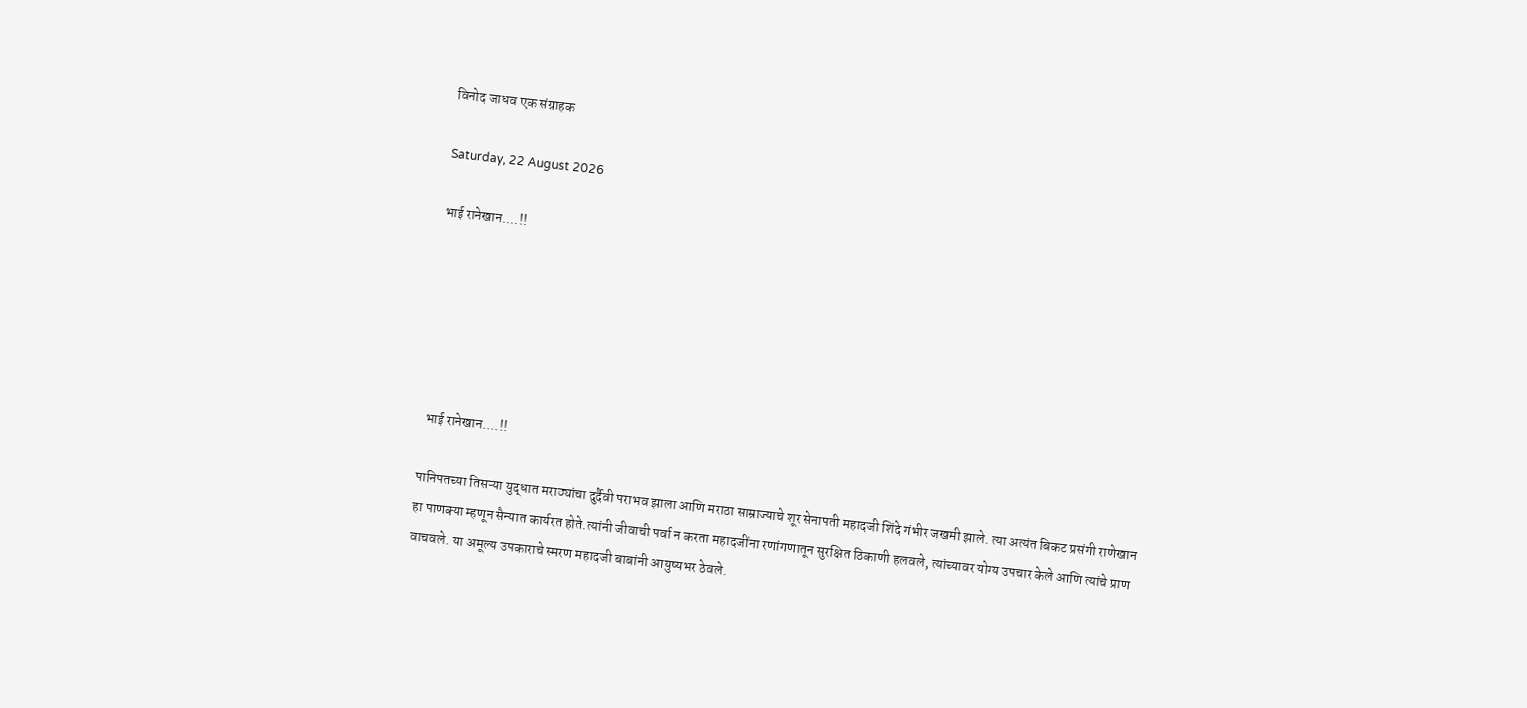विनोद जाधव एक संग्राहक

Saturday, 22 August 2026

भाई रानेखान....!!






 भाई रानेखान....!!

पानिपतच्या तिसऱ्या युद्धात मराठ्यांचा दुर्दैवी पराभव झाला आणि मराठा साम्राज्याचे शूर सेनापती महादजी शिंदे गंभीर जखमी झाले. त्या अत्यंत बिकट प्रसंगी राणेखान हा पाणक्या म्हणून सैन्यात कार्यरत होते.त्यांनी जीवाची पर्वा न करता महादजींना रणांगणातून सुरक्षित ठिकाणी हलवले, त्यांच्यावर योग्य उपचार केले आणि त्यांचे प्राण वाचवले. या अमूल्य उपकाराचे स्मरण महादजी बाबांनी आयुष्यभर ठेवले.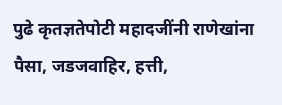पुढे कृतज्ञतेपोटी महादजींनी राणेखांना पैसा, जडजवाहिर, हत्ती,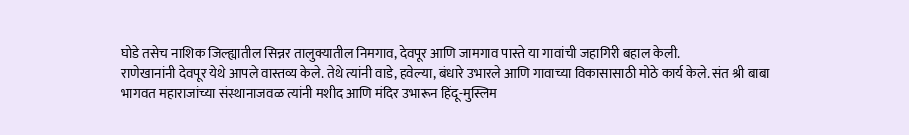घोडे तसेच नाशिक जिल्ह्यातील सिन्नर तालुक्यातील निमगाव, देवपूर आणि जामगाव पास्ते या गावांची जहागिरी बहाल केली.
राणेखानांनी देवपूर येथे आपले वास्तव्य केले. तेथे त्यांनी वाडे, हवेल्या, बंधारे उभारले आणि गावाच्या विकासासाठी मोठे कार्य केले. संत श्री बाबा भागवत महाराजांच्या संस्थानाजवळ त्यांनी मशीद आणि मंदिर उभारून हिंदू-मुस्लिम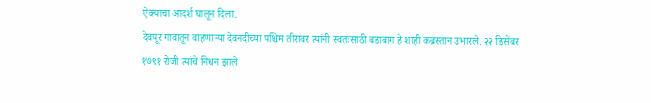ऐक्याचा आदर्श घालून दिला.
देवपूर गावातून वाहणाऱ्या देवनदीच्या पश्चिम तीरावर त्यांनी स्वतःसाठी बडाबाग हे शाही कब्रस्तान उभारले. २२ डिसेंबर १७९१ रोजी त्यांचे निधन झाले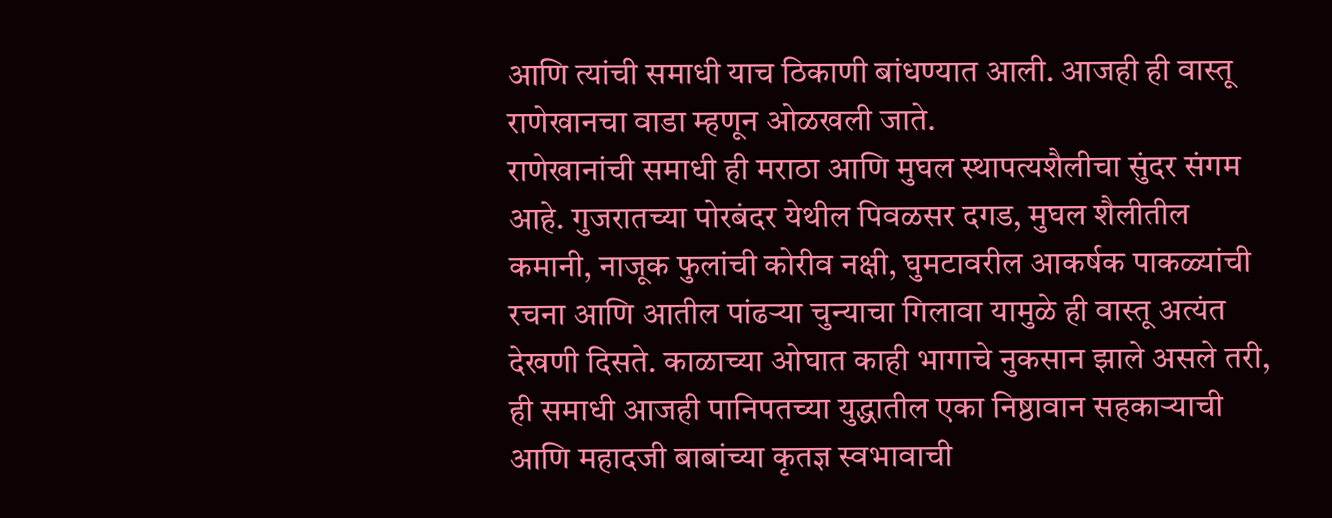आणि त्यांची समाधी याच ठिकाणी बांधण्यात आली. आजही ही वास्तू राणेखानचा वाडा म्हणून ओळखली जाते.
राणेखानांची समाधी ही मराठा आणि मुघल स्थापत्यशैलीचा सुंदर संगम आहे. गुजरातच्या पोरबंदर येथील पिवळसर दगड, मुघल शैलीतील कमानी, नाजूक फुलांची कोरीव नक्षी, घुमटावरील आकर्षक पाकळ्यांची रचना आणि आतील पांढऱ्या चुन्याचा गिलावा यामुळे ही वास्तू अत्यंत देखणी दिसते. काळाच्या ओघात काही भागाचे नुकसान झाले असले तरी, ही समाधी आजही पानिपतच्या युद्धातील एका निष्ठावान सहकाऱ्याची आणि महादजी बाबांच्या कृतज्ञ स्वभावाची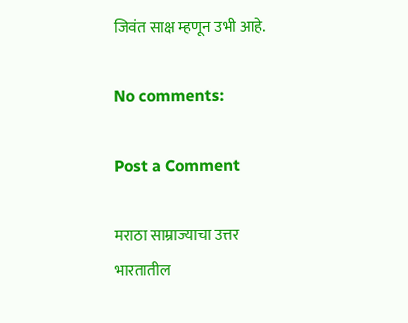जिवंत साक्ष म्हणून उभी आहे.

No comments:

Post a Comment

मराठा साम्राज्याचा उत्तर भारतातील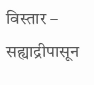विस्तार – सह्याद्रीपासून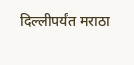दिल्लीपर्यंत मराठा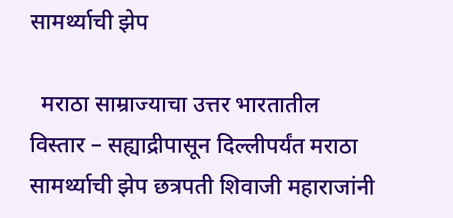सामर्थ्याची झेप

  मराठा साम्राज्याचा उत्तर भारतातील विस्तार – सह्याद्रीपासून दिल्लीपर्यंत मराठा सामर्थ्याची झेप छत्रपती शिवाजी महाराजांनी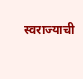स्वराज्याची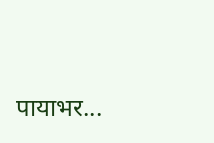पायाभर...